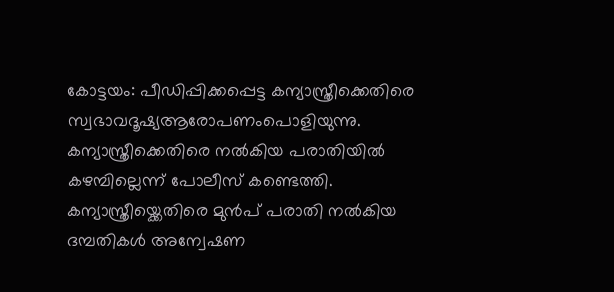കോട്ടയം: പീഡിപ്പിക്കപ്പെട്ട കന്യാസ്ത്രീക്കെതിരെ സ്വഭാവദൂഷ്യആരോപണംപൊളിയുന്നു. കന്യാസ്ത്രീക്കെതിരെ നൽകിയ പരാതിയിൽ കഴമ്പില്ലെന്ന് പോലീസ് കണ്ടെത്തി. കന്യാസ്ത്രീയ്ക്കെതിരെ മുൻപ് പരാതി നൽകിയ ദമ്പതികൾ അന്വേഷണ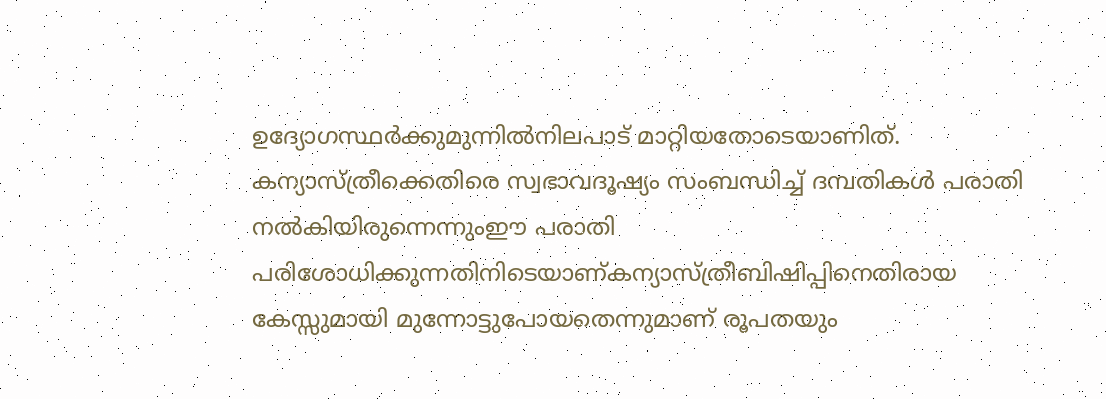ഉദ്യോഗസ്ഥർക്കുമുന്നിൽനിലപാട് മാറ്റിയതോടെയാണിത്. കന്യാസ്ത്രീക്കെതിരെ സ്വഭാവദൂഷ്യം സംബന്ധിച്ച് ദമ്പതികൾ പരാതി നൽകിയിരുന്നെന്നുംഈ പരാതി പരിശോധിക്കുന്നതിനിടെയാണ്കന്യാസ്ത്രീബിഷിപ്പിനെതിരായ കേസ്സുമായി മുന്നോട്ടുപോയതെന്നുമാണ് രൂപതയും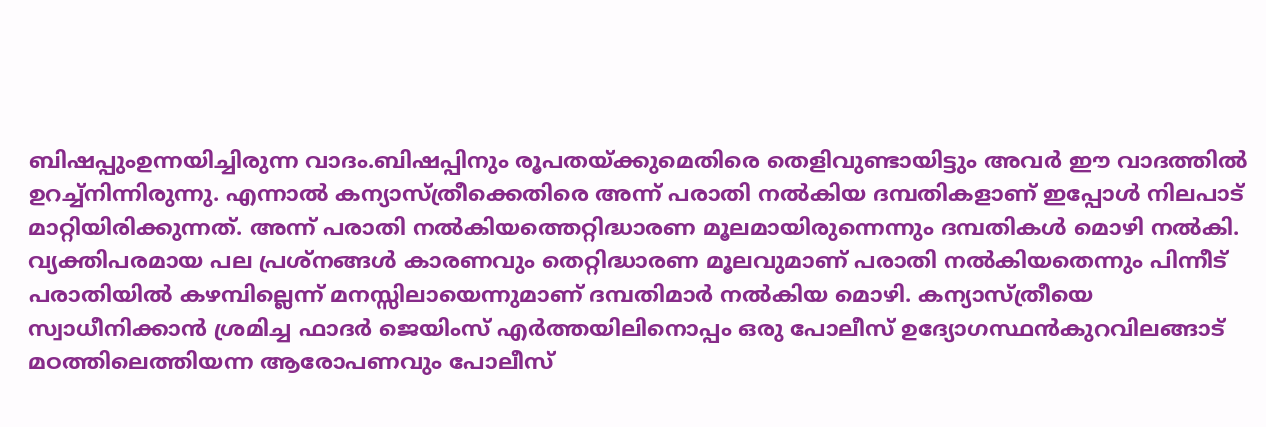ബിഷപ്പുംഉന്നയിച്ചിരുന്ന വാദം.ബിഷപ്പിനും രൂപതയ്ക്കുമെതിരെ തെളിവുണ്ടായിട്ടും അവർ ഈ വാദത്തിൽ ഉറച്ച്നിന്നിരുന്നു. എന്നാൽ കന്യാസ്ത്രീക്കെതിരെ അന്ന് പരാതി നൽകിയ ദമ്പതികളാണ് ഇപ്പോൾ നിലപാട് മാറ്റിയിരിക്കുന്നത്. അന്ന് പരാതി നൽകിയത്തെറ്റിദ്ധാരണ മൂലമായിരുന്നെന്നും ദമ്പതികൾ മൊഴി നൽകി. വ്യക്തിപരമായ പല പ്രശ്നങ്ങൾ കാരണവും തെറ്റിദ്ധാരണ മൂലവുമാണ് പരാതി നൽകിയതെന്നും പിന്നീട് പരാതിയിൽ കഴമ്പില്ലെന്ന് മനസ്സിലായെന്നുമാണ് ദമ്പതിമാർ നൽകിയ മൊഴി. കന്യാസ്ത്രീയെ സ്വാധീനിക്കാൻ ശ്രമിച്ച ഫാദർ ജെയിംസ് എർത്തയിലിനൊപ്പം ഒരു പോലീസ് ഉദ്യോഗസ്ഥൻകുറവിലങ്ങാട് മഠത്തിലെത്തിയന്ന ആരോപണവും പോലീസ്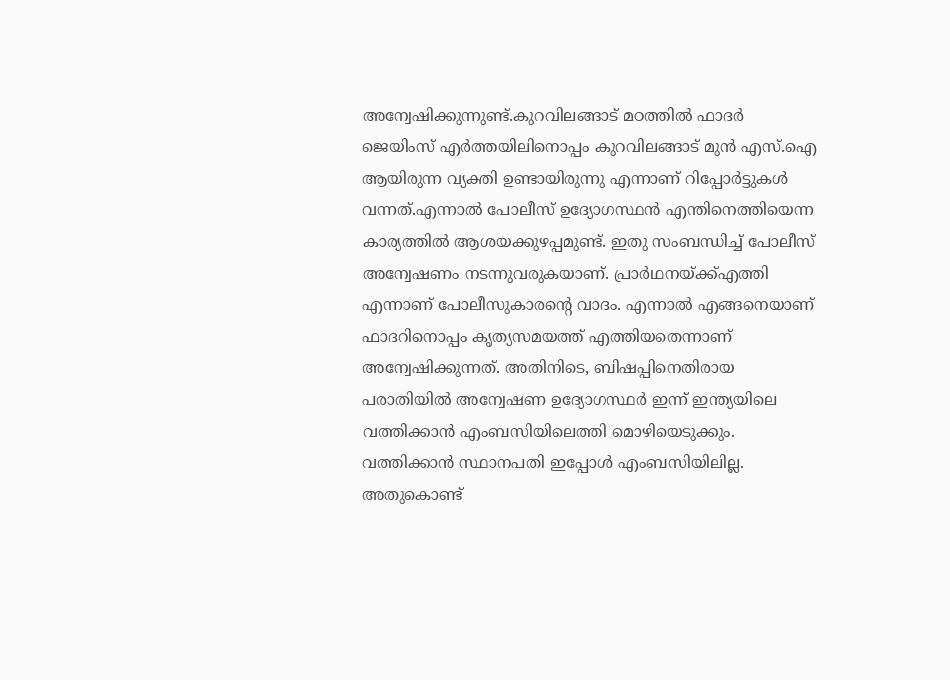അന്വേഷിക്കുന്നുണ്ട്.കുറവിലങ്ങാട് മഠത്തിൽ ഫാദർ ജെയിംസ് എർത്തയിലിനൊപ്പം കുറവിലങ്ങാട് മുൻ എസ്.ഐ ആയിരുന്ന വ്യക്തി ഉണ്ടായിരുന്നു എന്നാണ് റിപ്പോർട്ടുകൾ വന്നത്.എന്നാൽ പോലീസ് ഉദ്യോഗസ്ഥൻ എന്തിനെത്തിയെന്ന കാര്യത്തിൽ ആശയക്കുഴപ്പമുണ്ട്. ഇതു സംബന്ധിച്ച് പോലീസ് അന്വേഷണം നടന്നുവരുകയാണ്. പ്രാർഥനയ്ക്ക്എത്തി എന്നാണ് പോലീസുകാരന്റെ വാദം. എന്നാൽ എങ്ങനെയാണ് ഫാദറിനൊപ്പം കൃത്യസമയത്ത് എത്തിയതെന്നാണ് അന്വേഷിക്കുന്നത്. അതിനിടെ, ബിഷപ്പിനെതിരായ പരാതിയിൽ അന്വേഷണ ഉദ്യോഗസ്ഥർ ഇന്ന് ഇന്ത്യയിലെ വത്തിക്കാൻ എംബസിയിലെത്തി മൊഴിയെടുക്കും. വത്തിക്കാൻ സ്ഥാനപതി ഇപ്പോൾ എംബസിയിലില്ല. അതുകൊണ്ട്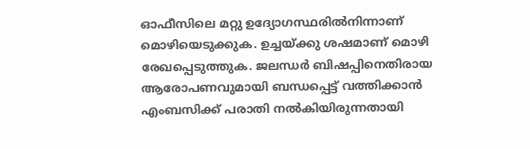ഓഫീസിലെ മറ്റു ഉദ്യോഗസ്ഥരിൽനിന്നാണ് മൊഴിയെടുക്കുക. ഉച്ചയ്ക്കു ശഷമാണ് മൊഴി രേഖപ്പെടുത്തുക. ജലന്ധർ ബിഷപ്പിനെതിരായ ആരോപണവുമായി ബന്ധപ്പെട്ട് വത്തിക്കാൻ എംബസിക്ക് പരാതി നൽകിയിരുന്നതായി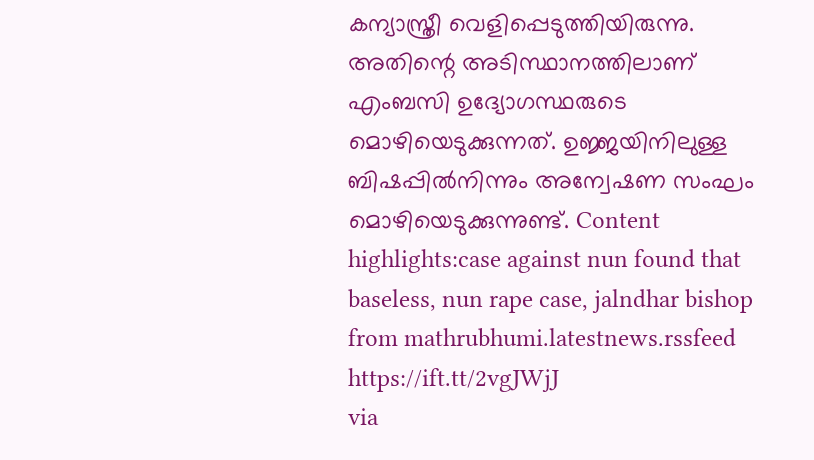കന്യാസ്ത്രീ വെളിപ്പെടുത്തിയിരുന്നു. അതിന്റെ അടിസ്ഥാനത്തിലാണ് എംബസി ഉദ്യോഗസ്ഥരുടെ മൊഴിയെടുക്കുന്നത്. ഉജ്ജയിനിലുള്ള ബിഷപ്പിൽനിന്നും അന്വേഷണ സംഘം മൊഴിയെടുക്കുന്നുണ്ട്. Content highlights:case against nun found that baseless, nun rape case, jalndhar bishop
from mathrubhumi.latestnews.rssfeed https://ift.tt/2vgJWjJ
via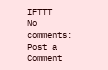IFTTT
No comments:
Post a Comment